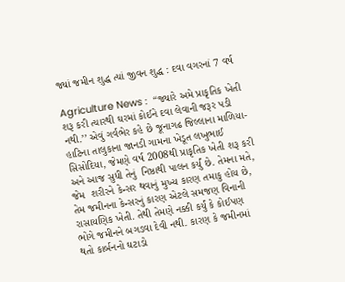જ્યાં જમીન શુદ્ધ ત્યાં જીવન શુદ્ધ : દવા વગરનાં 7 વર્ષ

Agriculture News :  ‘‘જ્યારે અમે પ્રાકૃતિક ખેતી શરૂ કરી ત્યારથી ઘરમાં કોઈને દવા લેવાની જરૂર પડી નથી.’’ એવું ગર્વભેર કહે છે જૂનાગઢ જિલ્લાના માળિયા-હાટિના તાલુકાના જાનડી ગામના ખેડૂત લખુભાઈ સિસોદિયા, જેમણે વર્ષ 2008થી પ્રાકૃતિક ખેતી શરૂ કરી અને આજ સુધી તેનું  નિષ્ઠાથી પાલન કર્યું છે. તેમના મતે, જેમ  શરીરને કેન્સર થવાનું મુખ્ય કારણ તમાકુ હોય છે, તેમ જમીનના કેન્સરનું કારણ એટલે સમજણ વિનાની રાસાયણિક ખેતી. તેથી તેમણે નક્કી કર્યું કે કોઈપણ ભોગે જમીનને બગડવા દેવી નથી. કારણ કે જમીનમાં થતો કાર્બનનો ઘટાડો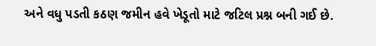અને વધુ પડતી કઠણ જમીન હવે ખેડૂતો માટે જટિલ પ્રશ્ન બની ગઈ છે.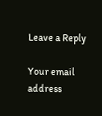Leave a Reply

Your email address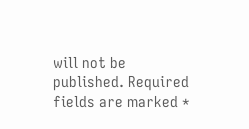will not be published. Required fields are marked *